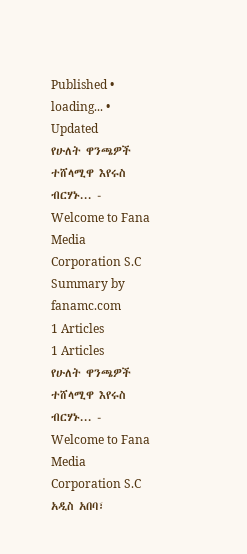Published • loading... • Updated
የሁለት ዋንጫዎች ተሸላሚዋ እየሩስ ብርሃኑ... - Welcome to Fana Media Corporation S.C
Summary by fanamc.com
1 Articles
1 Articles
የሁለት ዋንጫዎች ተሸላሚዋ እየሩስ ብርሃኑ... - Welcome to Fana Media Corporation S.C
አዲስ አበባ፣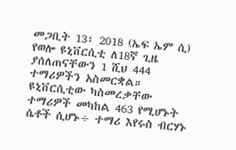መጋቢት 13፣ 2018 (ኤፍ ኤም ሲ) የወሎ ዩኒቨርሲቲ ለ18ኛ ጊዜ ያሰለጠናቸውን 1 ሺህ 444 ተማሪዎችን አስመርቋል። ዩኒቨርሲቲው ካስመረቃቸው ተማሪዎች መካከል 463 የሚሆኑት ሴቶች ሲሆኑ÷ ተማሪ እየሩስ ብርሃኑ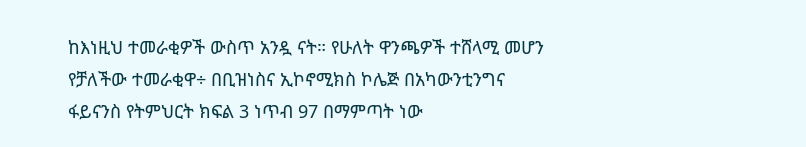ከእነዚህ ተመራቂዎች ውስጥ አንዷ ናት። የሁለት ዋንጫዎች ተሸላሚ መሆን የቻለችው ተመራቂዋ÷ በቢዝነስና ኢኮኖሚክስ ኮሌጅ በአካውንቲንግና ፋይናንስ የትምህርት ክፍል 3 ነጥብ 97 በማምጣት ነው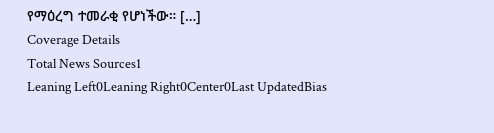የማዕረግ ተመራቂ የሆነችው። […]
Coverage Details
Total News Sources1
Leaning Left0Leaning Right0Center0Last UpdatedBias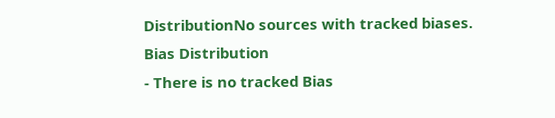DistributionNo sources with tracked biases.
Bias Distribution
- There is no tracked Bias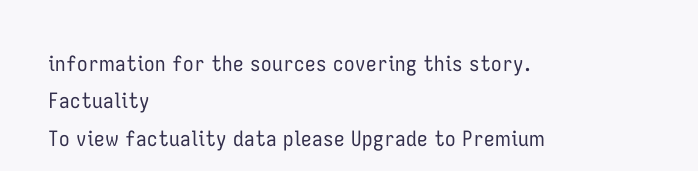information for the sources covering this story.
Factuality
To view factuality data please Upgrade to Premium